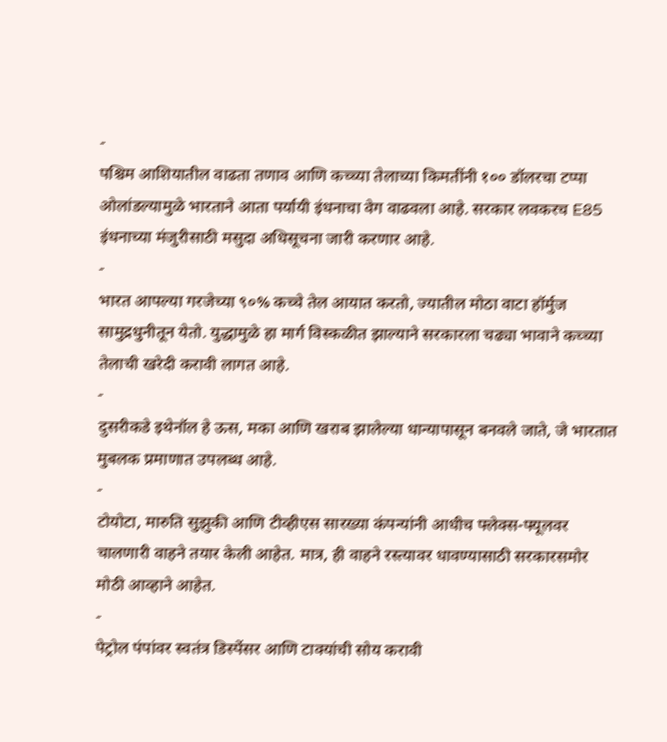-
पश्चिम आशियातील वाढता तणाव आणि कच्च्या तेलाच्या किमतींनी १०० डॉलरचा टप्पा ओलांडल्यामुळे भारताने आता पर्यायी इंधनाचा वेग वाढवला आहे. सरकार लवकरच E85 इंधनाच्या मंजुरीसाठी मसुदा अधिसूचना जारी करणार आहे.
-
भारत आपल्या गरजेच्या ९०% कच्चे तेल आयात करतो, ज्यातील मोठा वाटा हॉर्मुज सामुद्रधुनीतून येतो. युद्धामुळे हा मार्ग विस्कळीत झाल्याने सरकारला चढ्या भावाने कच्च्या तेलाची खरेदी करावी लागत आहे.
-
दुसरीकडे इथेनॉल हे ऊस, मका आणि खराब झालेल्या धान्यापासून बनवले जाते, जे भारतात मुबलक प्रमाणात उपलब्ध आहे.
-
टोयोटा, मारुति सुझुकी आणि टीव्हीएस सारख्या कंपन्यांनी आधीच फ्लेक्स-फ्यूलवर चालणारी वाहने तयार केली आहेत. मात्र, ही वाहने रस्त्यावर धावण्यासाठी सरकारसमोर मोठी आव्हाने आहेत.
-
पेट्रोल पंपांवर स्वतंत्र डिस्पेंसर आणि टाक्यांची सोय करावी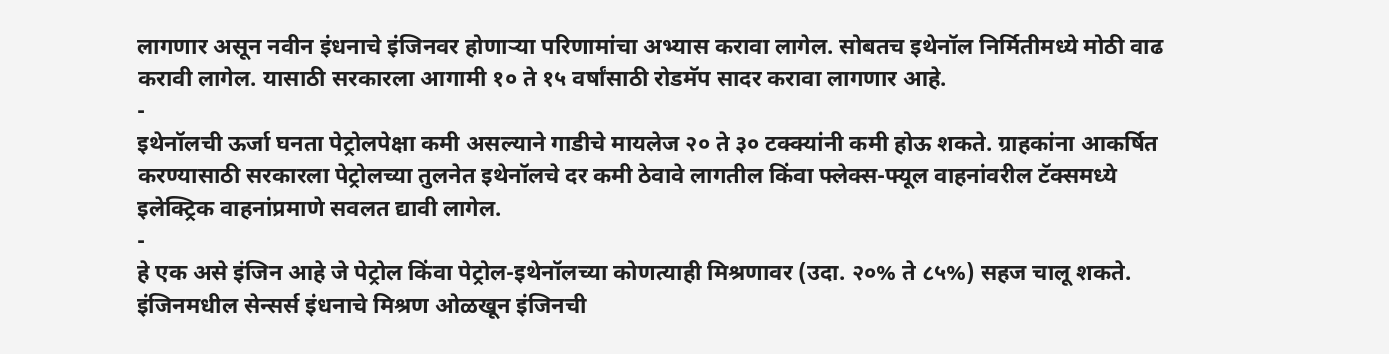लागणार असून नवीन इंधनाचे इंजिनवर होणाऱ्या परिणामांचा अभ्यास करावा लागेल. सोबतच इथेनॉल निर्मितीमध्ये मोठी वाढ करावी लागेल. यासाठी सरकारला आगामी १० ते १५ वर्षांसाठी रोडमॅप सादर करावा लागणार आहे.
-
इथेनॉलची ऊर्जा घनता पेट्रोलपेक्षा कमी असल्याने गाडीचे मायलेज २० ते ३० टक्क्यांनी कमी होऊ शकते. ग्राहकांना आकर्षित करण्यासाठी सरकारला पेट्रोलच्या तुलनेत इथेनॉलचे दर कमी ठेवावे लागतील किंवा फ्लेक्स-फ्यूल वाहनांवरील टॅक्समध्ये इलेक्ट्रिक वाहनांप्रमाणे सवलत द्यावी लागेल.
-
हे एक असे इंजिन आहे जे पेट्रोल किंवा पेट्रोल-इथेनॉलच्या कोणत्याही मिश्रणावर (उदा. २०% ते ८५%) सहज चालू शकते. इंजिनमधील सेन्सर्स इंधनाचे मिश्रण ओळखून इंजिनची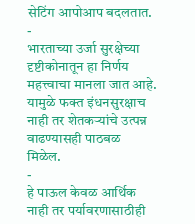सेटिंग आपोआप बदलतात.
-
भारताच्या उर्जा सुरक्षेच्या दृष्टीकोनातून हा निर्णय महत्त्वाचा मानला जात आहे. यामुळे फक्त इंधनसुरक्षाच नाही तर शेतकऱ्यांचे उत्पन्न वाढण्यासही पाठबळ मिळेल.
-
हे पाऊल केवळ आर्थिक नाही तर पर्यावरणासाठीही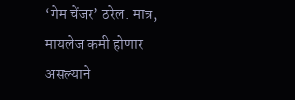‘गेम चेंजर’ ठरेल. मात्र, मायलेज कमी होणार असल्याने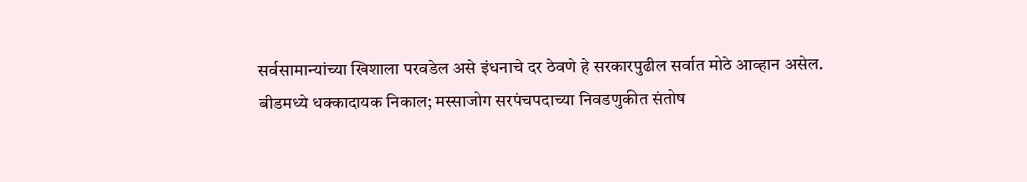सर्वसामान्यांच्या खिशाला परवडेल असे इंधनाचे दर ठेवणे हे सरकारपुढील सर्वात मोठे आव्हान असेल.
बीडमध्ये धक्कादायक निकाल; मस्साजोग सरपंचपदाच्या निवडणुकीत संतोष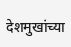देशमुखांच्या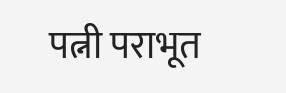पत्नी पराभूत